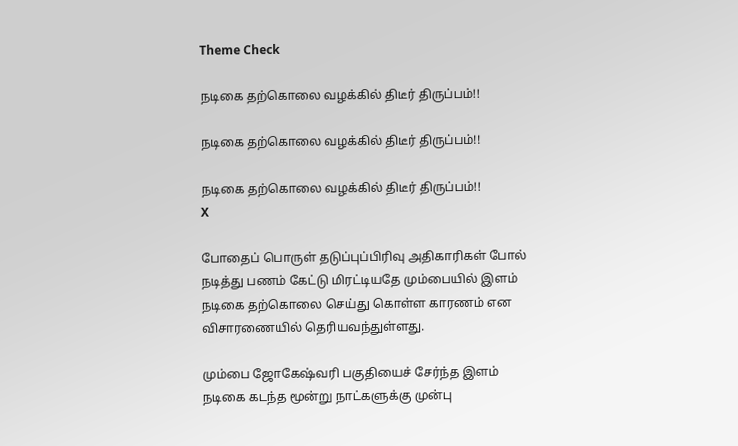Theme Check

நடிகை தற்கொலை வழக்கில் திடீர் திருப்பம்!!

நடிகை தற்கொலை வழக்கில் திடீர் திருப்பம்!!

நடிகை தற்கொலை வழக்கில் திடீர் திருப்பம்!!
X

போதைப் பொருள் தடுப்புப்பிரிவு அதிகாரிகள் போல் நடித்து பணம் கேட்டு மிரட்டியதே மும்பையில் இளம் நடிகை தற்கொலை செய்து கொள்ள காரணம் என விசாரணையில் தெரியவந்துள்ளது.

மும்பை ஜோகேஷ்வரி பகுதியைச் சேர்ந்த இளம் நடிகை கடந்த மூன்று நாட்களுக்கு முன்பு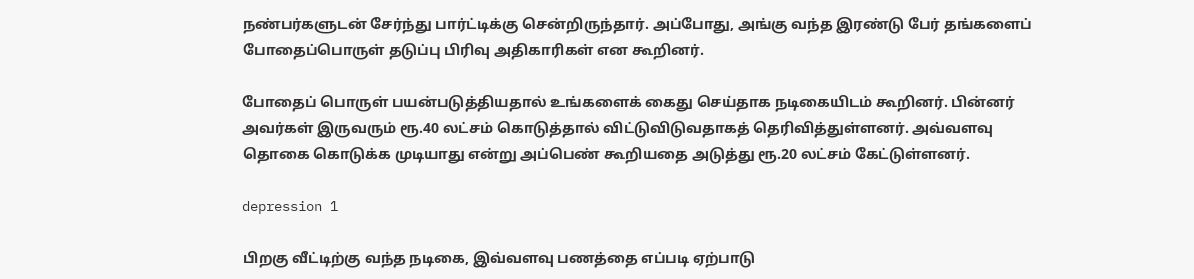நண்பர்களுடன் சேர்ந்து பார்ட்டிக்கு சென்றிருந்தார். அப்போது, அங்கு வந்த இரண்டு பேர் தங்களைப் போதைப்பொருள் தடுப்பு பிரிவு அதிகாரிகள் என கூறினர்.

போதைப் பொருள் பயன்படுத்தியதால் உங்களைக் கைது செய்தாக நடிகையிடம் கூறினர். பின்னர் அவர்கள் இருவரும் ரூ.40 லட்சம் கொடுத்தால் விட்டுவிடுவதாகத் தெரிவித்துள்ளனர். அவ்வளவு தொகை கொடுக்க முடியாது என்று அப்பெண் கூறியதை அடுத்து ரூ.20 லட்சம் கேட்டுள்ளனர்.

depression 1

பிறகு வீட்டிற்கு வந்த நடிகை, இவ்வளவு பணத்தை எப்படி ஏற்பாடு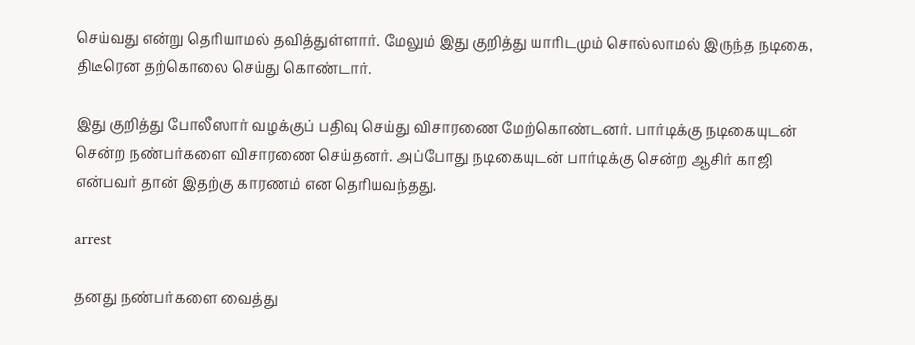செய்வது என்று தெரியாமல் தவித்துள்ளார். மேலும் இது குறித்து யாரிடமும் சொல்லாமல் இருந்த நடிகை, திடீரென தற்கொலை செய்து கொண்டார்.

இது குறித்து போலீஸார் வழக்குப் பதிவு செய்து விசாரணை மேற்கொண்டனர். பார்டிக்கு நடிகையுடன் சென்ற நண்பர்களை விசாரணை செய்தனர். அப்போது நடிகையுடன் பார்டிக்கு சென்ற ஆசிர் காஜி என்பவர் தான் இதற்கு காரணம் என தெரியவந்தது.

arrest

தனது நண்பர்களை வைத்து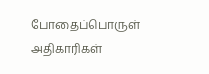போதைப்பொருள் அதிகாரிகள்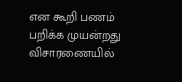என கூறி பணம் பறிக்க முயன்றது விசாரணையில்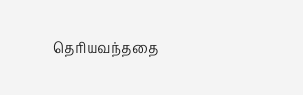தெரியவந்ததை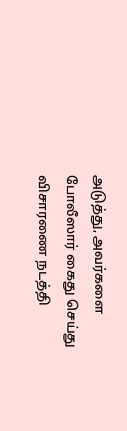அடுத்து, அவர்களை போலீஸார் கைது செய்து விசாரணை நடத்தி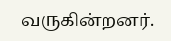வருகின்றனர்.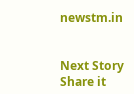newstm.in


Next Story
Share it